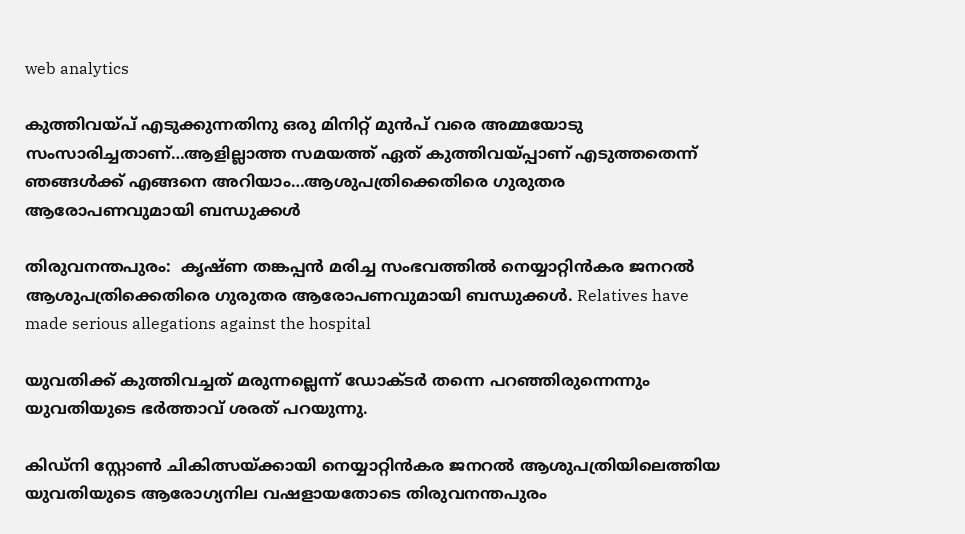web analytics

കുത്തിവയ്പ് എടുക്കുന്നതിനു ഒരു മിനിറ്റ് മുൻപ് വരെ അമ്മയോടു സംസാരിച്ചതാണ്…ആളില്ലാത്ത സമയത്ത് ഏത് കുത്തിവയ്പ്പാണ് എടുത്തതെന്ന് ഞങ്ങൾക്ക് എങ്ങനെ അറിയാം…ആശുപത്രിക്കെതിരെ ഗുരുതര ആരോപണവുമായി ബന്ധുക്കൾ

തിരുവനന്തപുരം:  കൃഷ്ണ തങ്കപ്പൻ മരിച്ച സംഭവത്തിൽ നെയ്യാറ്റിൻകര ജനറൽ ആശുപത്രിക്കെതിരെ ഗുരുതര ആരോപണവുമായി ബന്ധുക്കൾ. Relatives have made serious allegations against the hospital

യുവതിക്ക് കുത്തിവച്ചത് മരുന്നല്ലെന്ന് ഡോക്ടർ തന്നെ പറഞ്ഞിരുന്നെന്നും യുവതിയുടെ ഭർത്താവ് ശരത് പറയുന്നു.

കിഡ്നി സ്റ്റോൺ ചികിത്സയ്ക്കായി നെയ്യാറ്റിൻകര ജനറൽ ആശുപത്രിയിലെത്തിയ യുവതിയുടെ ആരോഗ്യനില വഷളായതോടെ തിരുവനന്തപുരം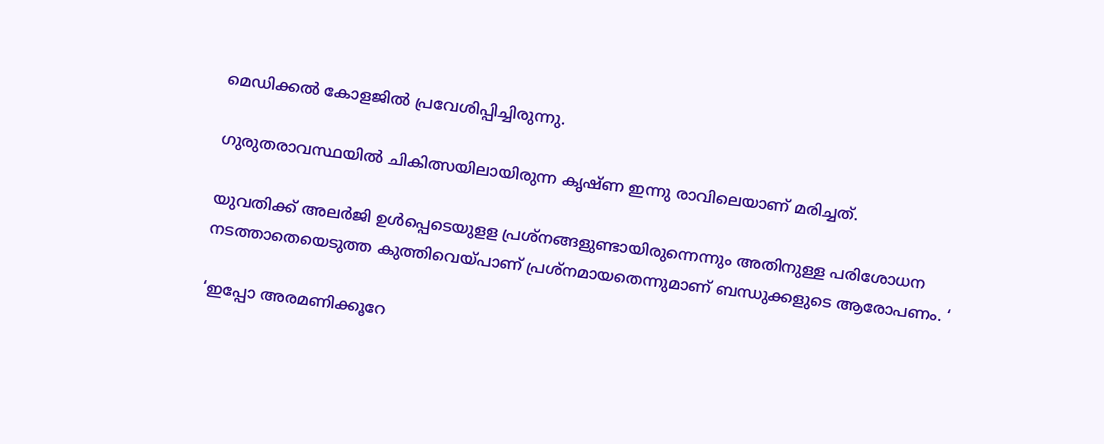മെഡിക്കൽ കോളജിൽ പ്രവേശിപ്പിച്ചിരുന്നു.

ഗുരുതരാവസ്ഥയിൽ ചികിത്സയിലായിരുന്ന കൃഷ്ണ ഇന്നു രാവിലെയാണ് മരിച്ചത്.

യുവതിക്ക് അലർജി ഉൾപ്പെടെയുളള പ്രശ്നങ്ങളുണ്ടായിരുന്നെന്നും അതിനുള്ള പരിശോധന നടത്താതെയെടുത്ത കുത്തിവെയ്പാണ് പ്രശ്നമായതെന്നുമാണ് ബന്ധുക്കളുടെ ആരോപണം. ‘

‘ഇപ്പോ അരമണിക്കൂറേ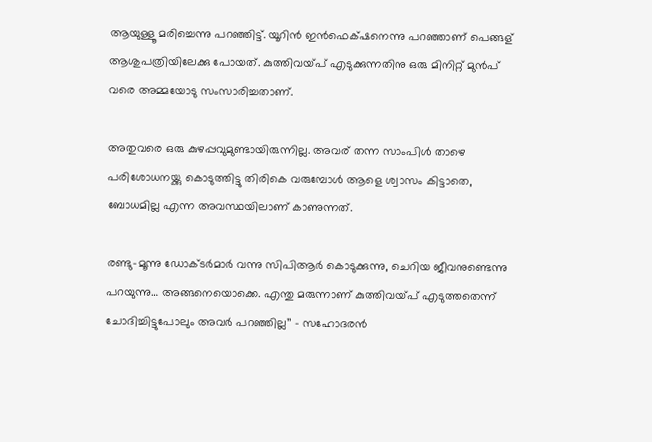ആയുള്ളൂ മരിച്ചെന്നു പറഞ്ഞിട്ട്. യൂറിൻ ഇൻഫെക്‌ഷനെന്നു പറഞ്ഞാണ് പെങ്ങള് ആശുപത്രിയിലേക്കു പോയത്. കുത്തിവയ്പ് എടുക്കുന്നതിനു ഒരു മിനിറ്റ് മുൻപ് വരെ അമ്മയോടു സംസാരിച്ചതാണ്.

അതുവരെ ഒരു കുഴപ്പവുമുണ്ടായിരുന്നില്ല. അവര് തന്ന സാംപിൾ താഴെ പരിശോധനയ്ക്കു കൊടുത്തിട്ടു തിരികെ വരുമ്പോൾ ആളെ ശ്വാസം കിട്ടാതെ, ബോധമില്ല എന്ന അവസ്ഥയിലാണ് കാണുന്നത്.

രണ്ടു–മൂന്നു ഡോക്ടർമാർ വന്നു സിപിആർ കൊടുക്കുന്നു, ചെറിയ ജീവനുണ്ടെന്നു പറയുന്നു… അങ്ങനെയൊക്കെ. എന്തു മരുന്നാണ് കുത്തിവയ്പ് എടുത്തതെന്ന് ചോദിച്ചിട്ടുപോലും അവർ പറഞ്ഞില്ല’’ – സഹോദരൻ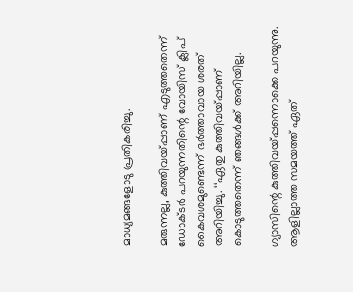മാധ്യമങ്ങളോടു പ്രതികരിച്ചു.

മരുന്നല്ല, കുത്തിവയ്പ്പാണ് എടുത്തതെന്ന് ഡോക്ടർ പറയുന്നതിന്റെ വോയിസ് ക്ലിപ് കൈവശമുണ്ടെന്ന് ഭർത്താവായ ശരത് അറിയിച്ചു. ‘‘ഏതു കുത്തിവയ്പ്പാണ് കൊടുത്തതെന്ന് ഞങ്ങൾക്ക് അറിയില്ല.

ഗ്യാസിന്റെ കുത്തിവയ്‌പ്പന്നൊക്കെ പറയുന്നു. ആളില്ലാത്ത സമയത്ത് ഏത്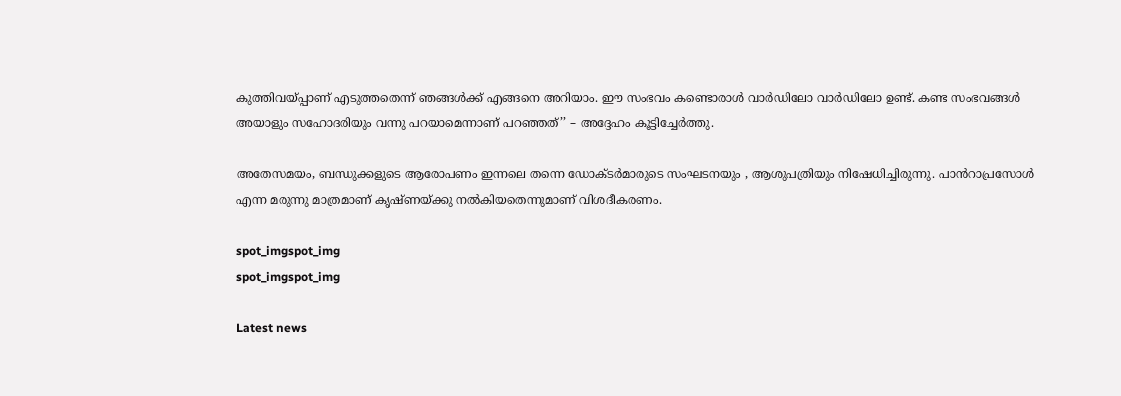കുത്തിവയ്പ്പാണ് എടുത്തതെന്ന് ഞങ്ങൾക്ക് എങ്ങനെ അറിയാം. ഈ സംഭവം കണ്ടൊരാൾ വാർഡിലോ വാർഡിലോ ഉണ്ട്. കണ്ട സംഭവങ്ങൾ അയാളും സഹോദരിയും വന്നു പറയാമെന്നാണ് പറഞ്ഞത്’’ – അദ്ദേഹം കൂട്ടിച്ചേർത്തു.

അതേസമയം, ബന്ധുക്കളുടെ ആരോപണം ഇന്നലെ തന്നെ ഡോക്ടർമാരുടെ സംഘടനയും , ആശുപത്രിയും നിഷേധിച്ചിരുന്നു. പാൻറാപ്രസോൾ എന്ന മരുന്നു മാത്രമാണ് കൃഷ്ണയ്ക്കു നൽകിയതെന്നുമാണ് വിശദീകരണം.

spot_imgspot_img
spot_imgspot_img

Latest news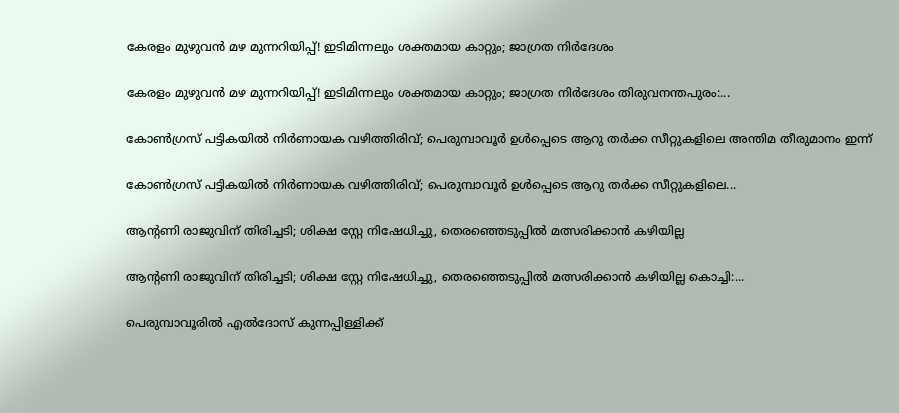കേരളം മുഴുവൻ മഴ മുന്നറിയിപ്പ്! ഇടിമിന്നലും ശക്തമായ കാറ്റും; ജാഗ്രത നിർദേശം

കേരളം മുഴുവൻ മഴ മുന്നറിയിപ്പ്! ഇടിമിന്നലും ശക്തമായ കാറ്റും; ജാഗ്രത നിർദേശം തിരുവനന്തപുരം:...

കോൺഗ്രസ് പട്ടികയിൽ നിർണായക വഴിത്തിരിവ്; പെരുമ്പാവൂർ ഉൾപ്പെടെ ആറു തർക്ക സീറ്റുകളിലെ അന്തിമ തീരുമാനം ഇന്ന്

കോൺഗ്രസ് പട്ടികയിൽ നിർണായക വഴിത്തിരിവ്; പെരുമ്പാവൂർ ഉൾപ്പെടെ ആറു തർക്ക സീറ്റുകളിലെ...

ആന്റണി രാജുവിന് തിരിച്ചടി; ശിക്ഷ സ്റ്റേ നിഷേധിച്ചു, തെരഞ്ഞെടുപ്പിൽ മത്സരിക്കാൻ കഴിയില്ല

ആന്റണി രാജുവിന് തിരിച്ചടി; ശിക്ഷ സ്റ്റേ നിഷേധിച്ചു, തെരഞ്ഞെടുപ്പിൽ മത്സരിക്കാൻ കഴിയില്ല കൊച്ചി:...

പെരുമ്പാവൂരിൽ എൽദോസ് കുന്നപ്പിള്ളിക്ക്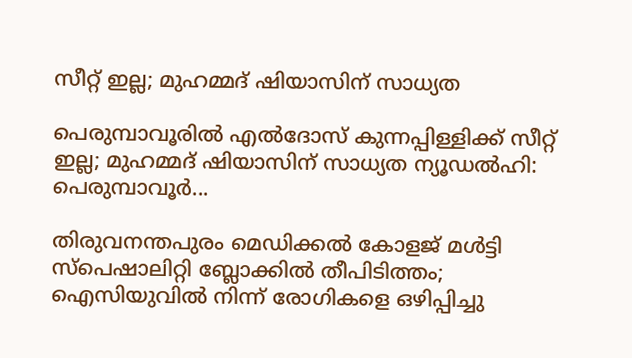സീറ്റ് ഇല്ല; മുഹമ്മദ് ഷിയാസിന് സാധ്യത

പെരുമ്പാവൂരിൽ എൽദോസ് കുന്നപ്പിള്ളിക്ക് സീറ്റ് ഇല്ല; മുഹമ്മദ് ഷിയാസിന് സാധ്യത ന്യൂഡൽഹി: പെരുമ്പാവൂർ...

തിരുവനന്തപുരം മെഡിക്കൽ കോളജ് മൾട്ടി സ്പെഷാലിറ്റി ബ്ലോക്കിൽ തീപിടിത്തം; ഐസിയുവിൽ നിന്ന് രോഗികളെ ഒഴിപ്പിച്ചു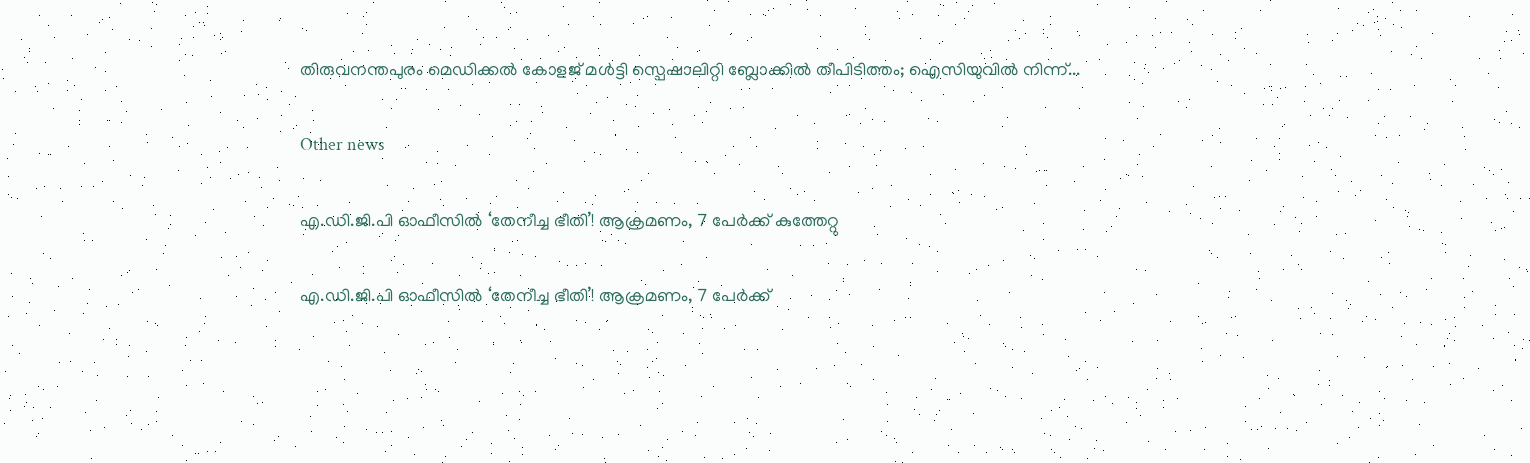തിരുവനന്തപുരം മെഡിക്കൽ കോളജ് മൾട്ടി സ്പെഷാലിറ്റി ബ്ലോക്കിൽ തീപിടിത്തം; ഐസിയുവിൽ നിന്ന്...

Other news

എ.ഡി.ജി.പി ഓഫീസിൽ ‘തേനീച്ച ഭീതി’! ആക്രമണം, 7 പേർക്ക് കുത്തേറ്റു

എ.ഡി.ജി.പി ഓഫീസിൽ ‘തേനീച്ച ഭീതി’! ആക്രമണം, 7 പേർക്ക്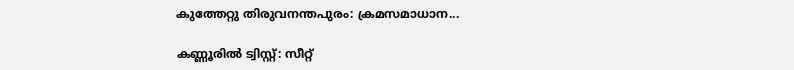കുത്തേറ്റു തിരുവനന്തപുരം: ക്രമസമാധാന...

കണ്ണൂരിൽ ട്വിസ്റ്റ്: സീറ്റ്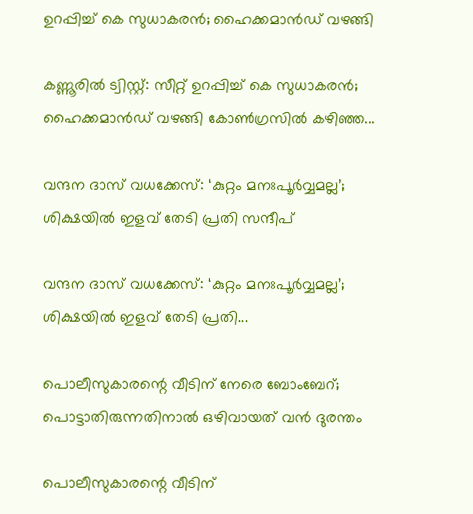ഉറപ്പിച്ച് കെ സുധാകരൻ; ഹൈക്കമാൻഡ് വഴങ്ങി

കണ്ണൂരിൽ ട്വിസ്റ്റ്: സീറ്റ് ഉറപ്പിച്ച് കെ സുധാകരൻ; ഹൈക്കമാൻഡ് വഴങ്ങി കോൺഗ്രസിൽ കഴിഞ്ഞ...

വന്ദന ദാസ് വധക്കേസ്: ‘കുറ്റം മനഃപൂർവ്വമല്ല’; ശിക്ഷയിൽ ഇളവ് തേടി പ്രതി സന്ദീപ്

വന്ദന ദാസ് വധക്കേസ്: ‘കുറ്റം മനഃപൂർവ്വമല്ല’; ശിക്ഷയിൽ ഇളവ് തേടി പ്രതി...

പൊലീസുകാരന്റെ വീടിന് നേരെ ബോംബേറ്; പൊട്ടാതിരുന്നതിനാൽ ഒഴിവായത് വൻ ദുരന്തം

പൊലീസുകാരന്റെ വീടിന്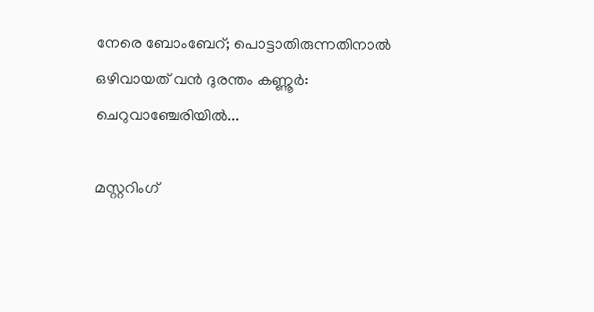നേരെ ബോംബേറ്; പൊട്ടാതിരുന്നതിനാൽ ഒഴിവായത് വൻ ദുരന്തം കണ്ണൂർ: ചെറുവാഞ്ചേരിയിൽ...

മസ്റ്ററിംഗ്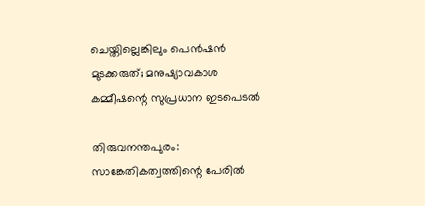ചെയ്തില്ലെങ്കിലും പെൻഷൻ മുടക്കരുത്; മനുഷ്യാവകാശ കമ്മീഷന്റെ സുപ്രധാന ഇടപെടൽ

തിരുവനന്തപുരം: സാങ്കേതികത്വത്തിന്റെ പേരിൽ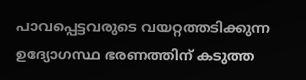പാവപ്പെട്ടവരുടെ വയറ്റത്തടിക്കുന്ന ഉദ്യോഗസ്ഥ ഭരണത്തിന് കടുത്ത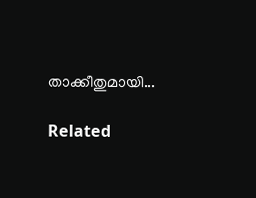താക്കീതുമായി...

Related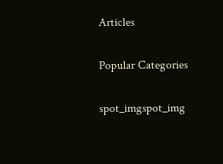Articles

Popular Categories

spot_imgspot_img